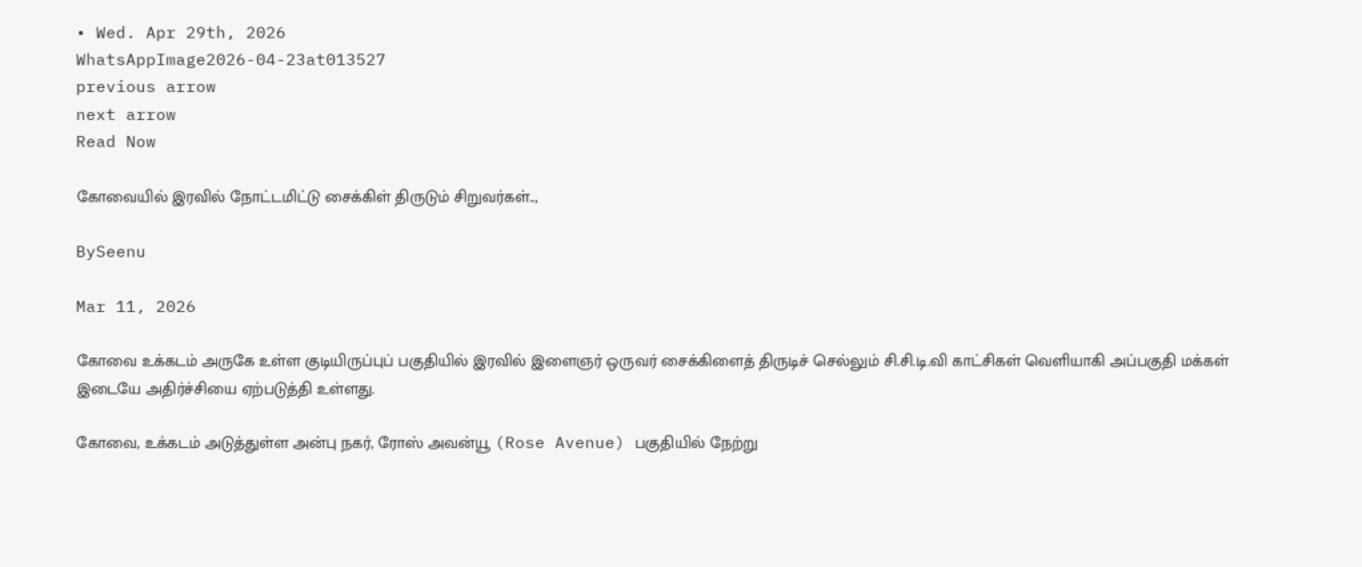• Wed. Apr 29th, 2026
WhatsAppImage2026-04-23at013527
previous arrow
next arrow
Read Now

கோவையில் இரவில் நோட்டமிட்டு சைக்கிள் திருடும் சிறுவர்கள்..,

BySeenu

Mar 11, 2026

கோவை உக்கடம் அருகே உள்ள குடியிருப்புப் பகுதியில் இரவில் இளைஞர் ஒருவர் சைக்கிளைத் திருடிச் செல்லும் சி.சி.டி.வி காட்சிகள் வெளியாகி அப்பகுதி மக்கள் இடையே அதிர்ச்சியை ஏற்படுத்தி உள்ளது.

கோவை, உக்கடம் அடுத்துள்ள அன்பு நகர், ரோஸ் அவன்யூ (Rose Avenue) பகுதியில் நேற்று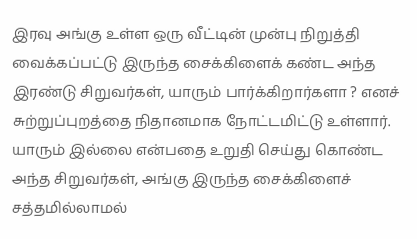இரவு அங்கு உள்ள ஒரு வீட்டின் முன்பு நிறுத்தி வைக்கப்பட்டு இருந்த சைக்கிளைக் கண்ட அந்த இரண்டு சிறுவர்கள், யாரும் பார்க்கிறார்களா ? எனச் சுற்றுப்புறத்தை நிதானமாக நோட்டமிட்டு உள்ளார். யாரும் இல்லை என்பதை உறுதி செய்து கொண்ட அந்த சிறுவர்கள், அங்கு இருந்த சைக்கிளைச் சத்தமில்லாமல்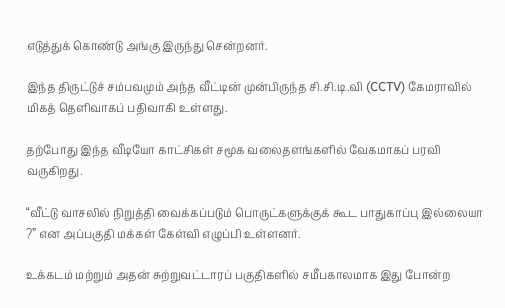எடுத்துக் கொண்டு அங்கு இருந்து சென்றனர்.

இந்த திருட்டுச் சம்பவமும் அந்த வீட்டின் முன்பிருந்த சி.சி.டி.வி (CCTV) கேமராவில் மிகத் தெளிவாகப் பதிவாகி உள்ளது.

தற்போது இந்த வீடியோ காட்சிகள் சமூக வலைதளங்களில் வேகமாகப் பரவி வருகிறது.

“வீட்டு வாசலில் நிறுத்தி வைக்கப்படும் பொருட்களுக்குக் கூட பாதுகாப்பு இல்லையா ?” என அப்பகுதி மக்கள் கேள்வி எழுப்பி உள்ளனர்.

உக்கடம் மற்றும் அதன் சுற்றுவட்டாரப் பகுதிகளில் சமீபகாலமாக இது போன்ற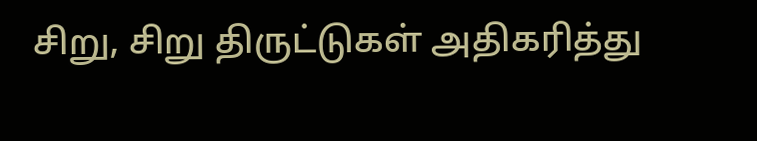சிறு, சிறு திருட்டுகள் அதிகரித்து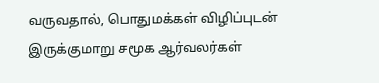வருவதால், பொதுமக்கள் விழிப்புடன் இருக்குமாறு சமூக ஆர்வலர்கள்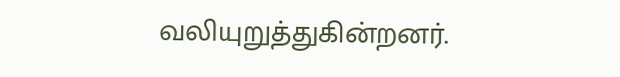வலியுறுத்துகின்றனர்.